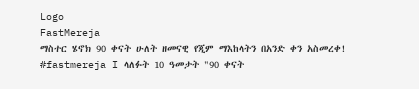Logo
FastMereja
ማስተር ሄኖክ 90 ቀናት ሁለት ዘመናዊ የጂም ማእከላትን በአንድ ቀን አስመረቀ!
#fastmereja I ላለፉት 10 ዓመታት "90 ቀናት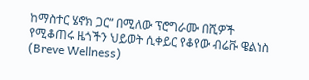ከማስተር ሄኖክ ጋር“ በሚለው ፕሮግራሙ በሺዎች የሚቆጠሩ ዜጎችን ህይወት ሲቀይር የቆየው ብሬቩ ዌልነስ (Breve Wellness)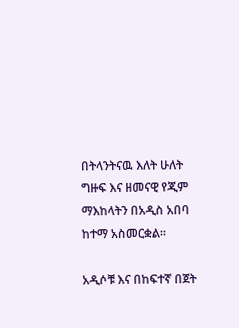በትላንትናዉ እለት ሁለት ግዙፍ እና ዘመናዊ የጂም ማእከላትን በአዲስ አበባ ከተማ አስመርቋል።

አዲሶቹ እና በከፍተኛ በጀት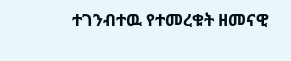ተገንብተዉ የተመረቁት ዘመናዊ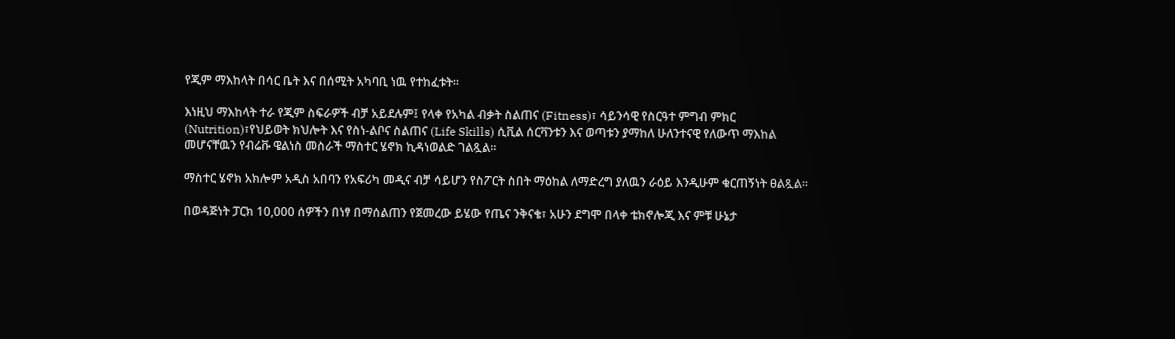የጂም ማእከላት በሳር ቤት እና በሰሚት አካባቢ ነዉ የተከፈቱት።

እነዚህ ማእከላት ተራ የጂም ስፍራዎች ብቻ አይደሉም፤ የላቀ የአካል ብቃት ስልጠና (Fitness)፣ ሳይንሳዊ የስርዓተ ምግብ ምክር (Nutrition)፣የህይወት ክህሎት እና የስነ-ልቦና ስልጠና (Life Skills) ሲቪል ሰርቫንቱን እና ወጣቱን ያማከለ ሁለንተናዊ የለውጥ ማእከል መሆናቸዉን የብሬቩ ዌልነስ መስራች ማስተር ሄኖክ ኪዳነወልድ ገልጿል።

ማስተር ሄኖክ አክሎም አዲስ አበባን የአፍሪካ መዲና ብቻ ሳይሆን የስፖርት ስበት ማዕከል ለማድረግ ያለዉን ራዕይ እንዲሁም ቁርጠኝነት ፀልጿል።

በወዳጅነት ፓርክ 10,000 ሰዎችን በነፃ በማሰልጠን የጀመረው ይሄው የጤና ንቅናቄ፣ አሁን ደግሞ በላቀ ቴክኖሎጂ እና ምቹ ሁኔታ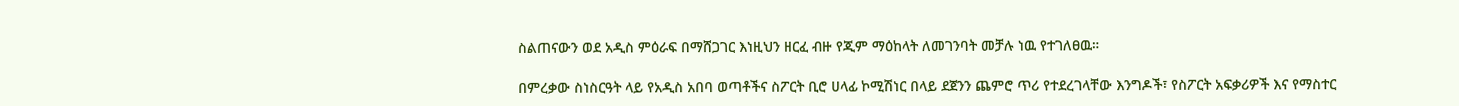ስልጠናውን ወደ አዲስ ምዕራፍ በማሸጋገር እነዚህን ዘርፈ ብዙ የጂም ማዕከላት ለመገንባት መቻሉ ነዉ የተገለፀዉ።

በምረቃው ስነስርዓት ላይ የአዲስ አበባ ወጣቶችና ስፖርት ቢሮ ሀላፊ ኮሚሽነር በላይ ደጀንን ጨምሮ ጥሪ የተደረገላቸው እንግዶች፣ የስፖርት አፍቃሪዎች እና የማስተር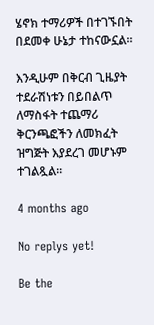ሄኖክ ተማሪዎች በተገኙበት በደመቀ ሁኔታ ተከናውኗል።

እንዲሁም በቅርብ ጊዜያት ተደራሽነቱን በይበልጥ ለማስፋት ተጨማሪ ቅርንጫፎችን ለመክፈት ዝግጅት እያደረገ መሆኑም ተገልጿል።

4 months ago

No replys yet!

Be the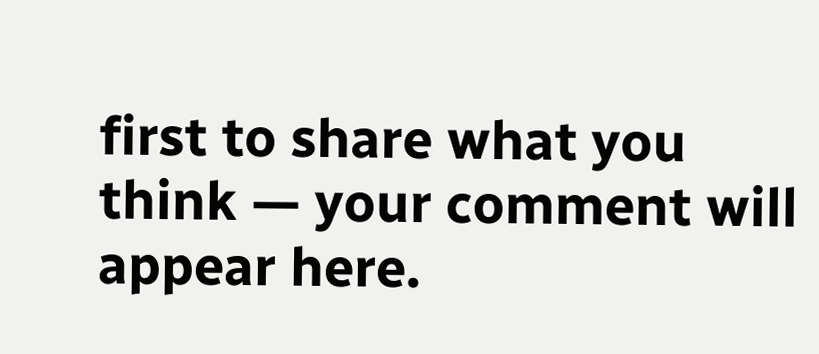first to share what you think — your comment will appear here.